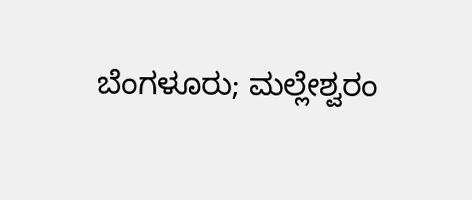ಬೆಂಗಳೂರು; ಮಲ್ಲೇಶ್ವರಂ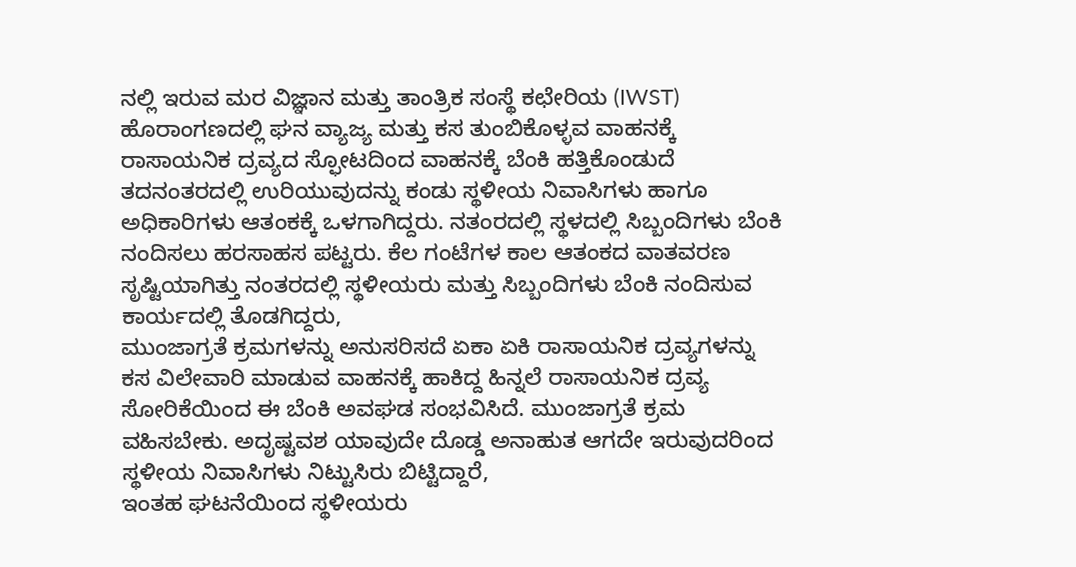ನಲ್ಲಿ ಇರುವ ಮರ ವಿಜ್ಞಾನ ಮತ್ತು ತಾಂತ್ರಿಕ ಸಂಸ್ಥೆ ಕಛೇರಿಯ (IWST) ಹೊರಾಂಗಣದಲ್ಲಿ ಘನ ವ್ಯಾಜ್ಯ ಮತ್ತು ಕಸ ತುಂಬಿಕೊಳ್ಳವ ವಾಹನಕ್ಕೆ ರಾಸಾಯನಿಕ ದ್ರವ್ಯದ ಸ್ಫೋಟದಿಂದ ವಾಹನಕ್ಕೆ ಬೆಂಕಿ ಹತ್ತಿಕೊಂಡುದೆ ತದನಂತರದಲ್ಲಿ ಉರಿಯುವುದನ್ನು ಕಂಡು ಸ್ಥಳೀಯ ನಿವಾಸಿಗಳು ಹಾಗೂ ಅಧಿಕಾರಿಗಳು ಆತಂಕಕ್ಕೆ ಒಳಗಾಗಿದ್ದರು. ನತಂರದಲ್ಲಿ ಸ್ಥಳದಲ್ಲಿ ಸಿಬ್ಬಂದಿಗಳು ಬೆಂಕಿ ನಂದಿಸಲು ಹರಸಾಹಸ ಪಟ್ಟರು. ಕೆಲ ಗಂಟೆಗಳ ಕಾಲ ಆತಂಕದ ವಾತವರಣ ಸೃಷ್ಟಿಯಾಗಿತ್ತು ನಂತರದಲ್ಲಿ ಸ್ಥಳೀಯರು ಮತ್ತು ಸಿಬ್ಬಂದಿಗಳು ಬೆಂಕಿ ನಂದಿಸುವ ಕಾರ್ಯದಲ್ಲಿ ತೊಡಗಿದ್ದರು,
ಮುಂಜಾಗ್ರತೆ ಕ್ರಮಗಳನ್ನು ಅನುಸರಿಸದೆ ಏಕಾ ಏಕಿ ರಾಸಾಯನಿಕ ದ್ರವ್ಯಗಳನ್ನು ಕಸ ವಿಲೇವಾರಿ ಮಾಡುವ ವಾಹನಕ್ಕೆ ಹಾಕಿದ್ದ ಹಿನ್ನಲೆ ರಾಸಾಯನಿಕ ದ್ರವ್ಯ ಸೋರಿಕೆಯಿಂದ ಈ ಬೆಂಕಿ ಅವಘಡ ಸಂಭವಿಸಿದೆ. ಮುಂಜಾಗ್ರತೆ ಕ್ರಮ ವಹಿಸಬೇಕು. ಅದೃಷ್ಟವಶ ಯಾವುದೇ ದೊಡ್ಡ ಅನಾಹುತ ಆಗದೇ ಇರುವುದರಿಂದ ಸ್ಥಳೀಯ ನಿವಾಸಿಗಳು ನಿಟ್ಟುಸಿರು ಬಿಟ್ಟಿದ್ದಾರೆ,
ಇಂತಹ ಘಟನೆಯಿಂದ ಸ್ಥಳೀಯರು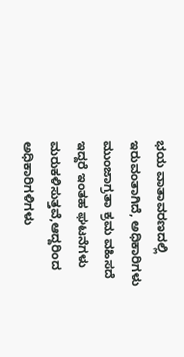ಭಯ ವಾತಾವರಣದಲ್ಲಿ ಇರುವಂತಾಗಿದೆ, ಅಧಿಕಾರಿಗಳು ಮುಂಜಾಗ್ರತಾ ಕ್ರಮ ವಹಿಸದೆ ಇದ್ದರೆ ಇಂತಹ ಘಟನೆಗಳು ಮರುಕಳಿಸುತ್ತವೆ,ಆದ್ದರಿಂದ ಅಧಿಕಾರಿಗಳಿಗಳು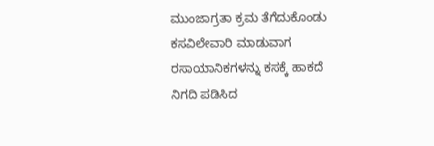ಮುಂಜಾಗ್ರತಾ ಕ್ರಮ ತೆಗೆದುಕೊಂಡು ಕಸವಿಲೇವಾರಿ ಮಾಡುವಾಗ ರಸಾಯಾನಿಕಗಳನ್ನು ಕಸಕ್ಕೆ ಹಾಕದೆ ನಿಗದಿ ಪಡಿಸಿದ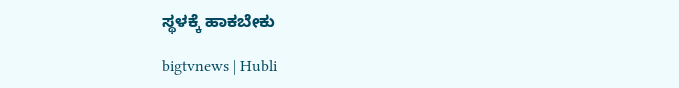ಸ್ಥಳಕ್ಕೆ ಹಾಕಬೇಕು

bigtvnews | Hubli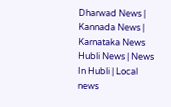Dharwad News | Kannada News | Karnataka News Hubli News | News In Hubli | Local news